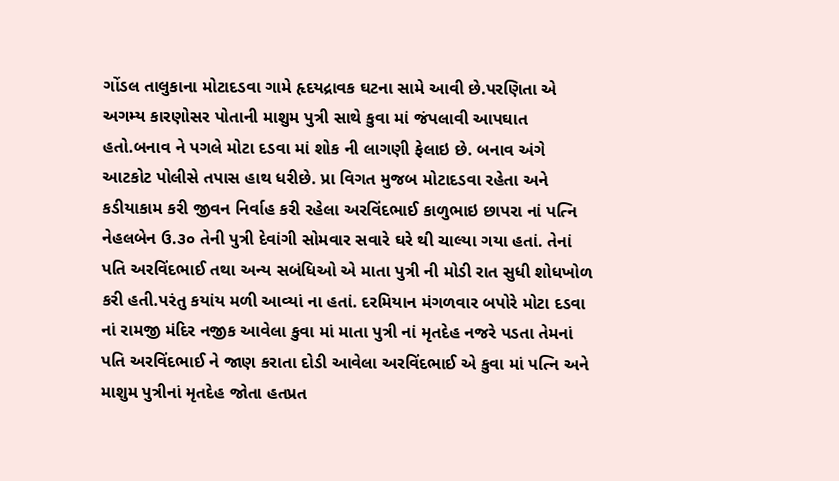ગોંડલ તાલુકાના મોટાદડવા ગામે હૃદયદ્રાવક ઘટના સામે આવી છે.પરણિતા એ અગમ્ય કારણોસર પોતાની માશુમ પુત્રી સાથે કુવા માં જંપલાવી આપઘાત હતો.બનાવ ને પગલે મોટા દડવા માં શોક ની લાગણી ફેલાઇ છે. બનાવ અંગે આટકોટ પોલીસે તપાસ હાથ ધરીછે. પ્રા વિગત મુજબ મોટાદડવા રહેતા અને કડીયાકામ કરી જીવન નિર્વાહ કરી રહેલા અરવિંદભાઈ કાળુભાઇ છાપરા નાં પત્નિ નેહલબેન ઉ.૩૦ તેની પુત્રી દેવાંગી સોમવાર સવારે ઘરે થી ચાલ્યા ગયા હતાં. તેનાં પતિ અરવિંદભાઈ તથા અન્ય સબંધિઓ એ માતા પુત્રી ની મોડી રાત સુધી શોધખોળ કરી હતી.પરંતુ કયાંય મળી આવ્યાં ના હતાં. દરમિયાન મંગળવાર બપોરે મોટા દડવા નાં રામજી મંદિર નજીક આવેલા કુવા માં માતા પુત્રી નાં મૃતદેહ નજરે પડતા તેમનાં પતિ અરવિંદભાઈ ને જાણ કરાતા દોડી આવેલા અરવિંદભાઈ એ કુવા માં પત્નિ અને માશુમ પુત્રીનાં મૃતદેહ જોતા હતપ્રત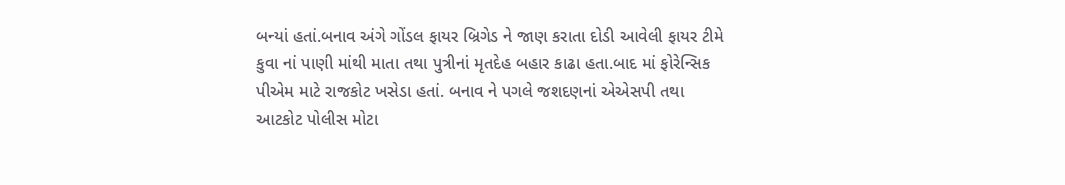બન્યાં હતાં.બનાવ અંગે ગોંડલ ફાયર બ્રિગેડ ને જાણ કરાતા દોડી આવેલી ફાયર ટીમે કુવા નાં પાણી માંથી માતા તથા પુત્રીનાં મૃતદેહ બહાર કાઢા હતા.બાદ માં ફોરેન્સિક પીએમ માટે રાજકોટ ખસેડા હતાં. બનાવ ને પગલે જશદણનાં એએસપી તથા આટકોટ પોલીસ મોટા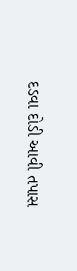દડવા દોડી આવી તપાસ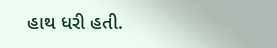હાથ ધરી હતી.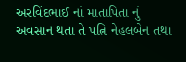અરવિંદભાઈ નાં માતાપિતા નું અવસાન થતા તે પત્નિ નેહલબેન તથા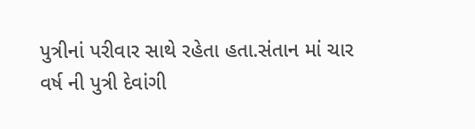પુત્રીનાં પરીવાર સાથે રહેતા હતા.સંતાન માં ચાર વર્ષ ની પુત્રી દેવાંગી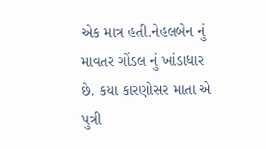એક માત્ર હતી.નેહલબેન નું માવતર ગોંડલ નું ખાંડાધાર છે. કયા કારણોસર માતા એ પુત્રી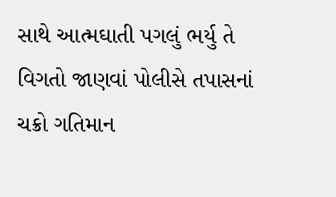સાથે આત્મઘાતી પગલું ભર્યુ તે વિગતો જાણવાં પોલીસે તપાસનાં ચક્રો ગતિમાન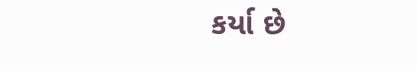કર્યા છે